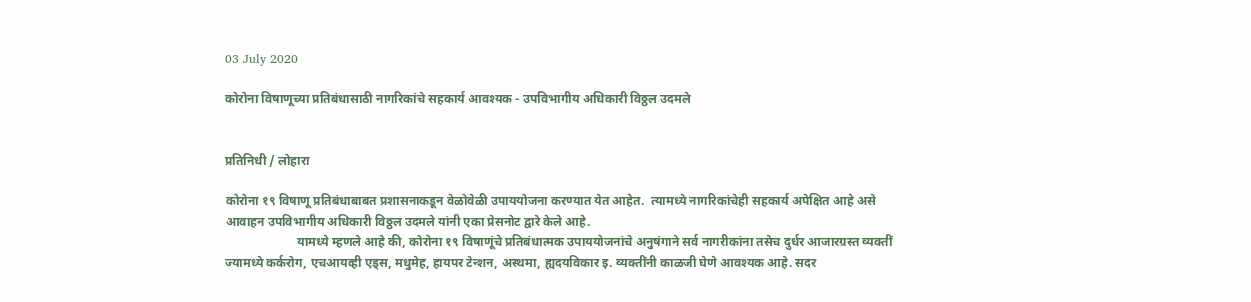03 July 2020

कोरोना विषाणूच्या प्रतिबंधासाठी नागरिकांचे सहकार्य आवश्यक - उपविभागीय अधिकारी विठ्ठल उदमले


प्रतिनिधी / लोहारा

कोरोना १९ विषाणू प्रतिबंधाबाबत प्रशासनाकडून वेळोवेळी उपाययोजना करण्यात येत आहेत.  त्यामध्ये नागरिकांचेही सहकार्य अपेक्षित आहे असे आवाहन उपविभागीय अधिकारी विठ्ठल उदमले यांनी एका प्रेसनोट द्वारे केले आहे.
                       यामध्ये म्हणले आहे की, कोरोना १९ विषाणूंचे प्रतिबंधात्मक उपाययोजनांचे अनुषंगाने सर्व नागरीकांना तसेच दुर्धर आजारग्रस्त व्यक्तीं ज्यामध्ये कर्करोग, एचआयव्ही एड्स, मधुमेह, हायपर टेन्शन, अस्थमा, ह्यदयविकार इ. व्यक्तींनी काळजी घेणे आवश्यक आहे. सदर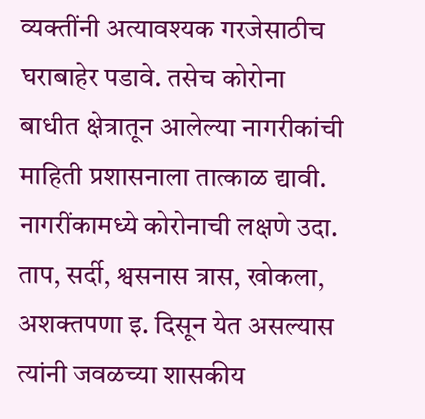व्यक्तींनी अत्यावश्यक गरजेसाठीच घराबाहेर पडावे. तसेच कोरोना बाधीत क्षेत्रातून आलेल्या नागरीकांची माहिती प्रशासनाला तात्काळ द्यावी. नागरींकामध्ये कोरोनाची लक्षणे उदा. ताप, सर्दी, श्वसनास त्रास, खोकला, अशक्तपणा इ. दिसून येत असल्यास त्यांनी जवळच्या शासकीय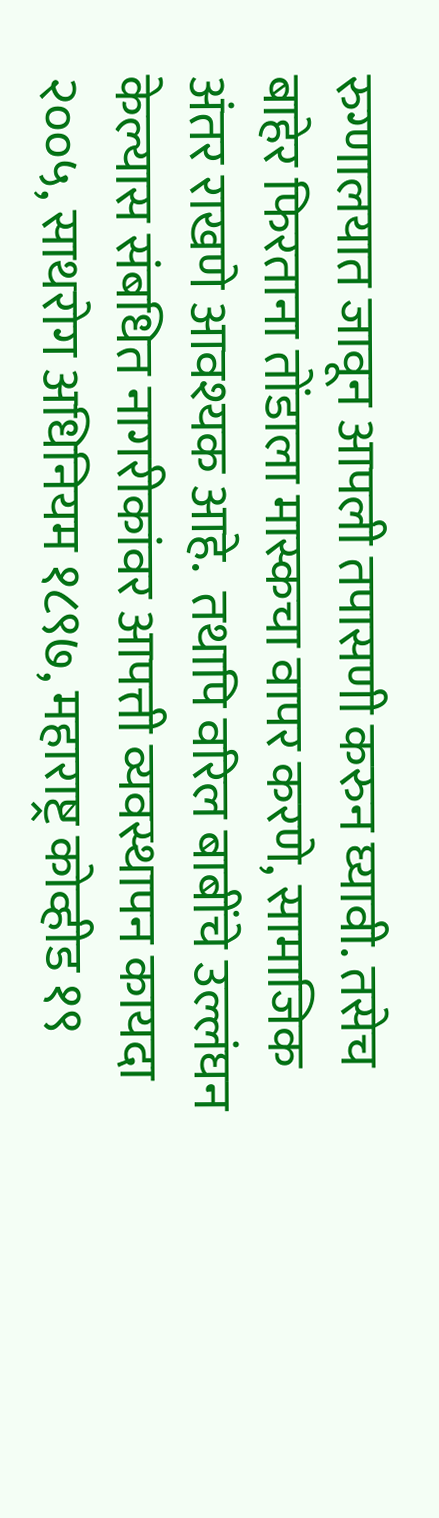रुग्णालयात जावून आपली तपासणी करुन घ्यावी. तसेच बाहेर फिरताना तोंडाला मास्कचा वापर करणे, सामाजिक अंतर राखणे आवश्यक आहे.  तथापि वरिल बाबींचे उल्लंघन केल्यास संबधित नागरीकांवर आपत्ती व्यवस्थापन कायदा २००५, साथरोग अधिनियम १८९७, महाराष्ट्र कोव्हीड १९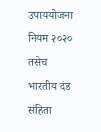उपाययोजना नियम २०२० तसेच भारतीय दंड संहिता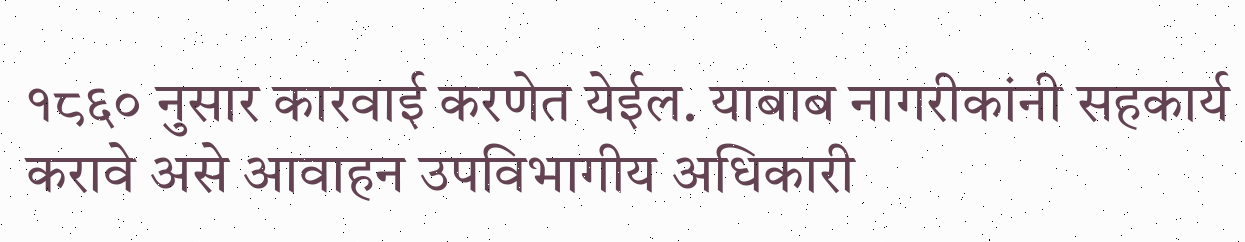१८६० नुसार कारवाई करणेत येईल. याबाब नागरीकांनी सहकार्य करावे असे आवाहन उपविभागीय अधिकारी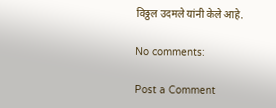विठ्ठल उदमले यांनी केले आहे.

No comments:

Post a Comment